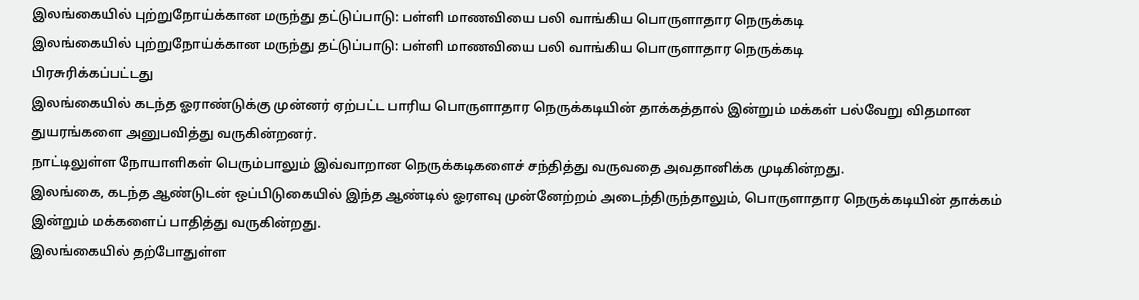இலங்கையில் புற்றுநோய்க்கான மருந்து தட்டுப்பாடு: பள்ளி மாணவியை பலி வாங்கிய பொருளாதார நெருக்கடி
இலங்கையில் புற்றுநோய்க்கான மருந்து தட்டுப்பாடு: பள்ளி மாணவியை பலி வாங்கிய பொருளாதார நெருக்கடி
பிரசுரிக்கப்பட்டது
இலங்கையில் கடந்த ஓராண்டுக்கு முன்னர் ஏற்பட்ட பாரிய பொருளாதார நெருக்கடியின் தாக்கத்தால் இன்றும் மக்கள் பல்வேறு விதமான துயரங்களை அனுபவித்து வருகின்றனர்.
நாட்டிலுள்ள நோயாளிகள் பெரும்பாலும் இவ்வாறான நெருக்கடிகளைச் சந்தித்து வருவதை அவதானிக்க முடிகின்றது.
இலங்கை, கடந்த ஆண்டுடன் ஒப்பிடுகையில் இந்த ஆண்டில் ஓரளவு முன்னேற்றம் அடைந்திருந்தாலும், பொருளாதார நெருக்கடியின் தாக்கம் இன்றும் மக்களைப் பாதித்து வருகின்றது.
இலங்கையில் தற்போதுள்ள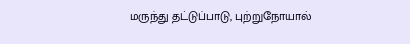மருந்து தட்டுப்பாடு, புற்றுநோயால்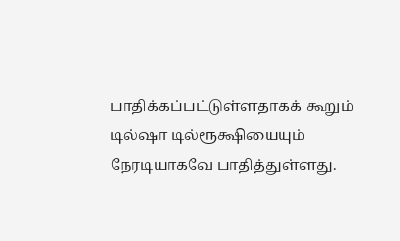பாதிக்கப்பட்டுள்ளதாகக் கூறும் டில்ஷா டில்ரூக்ஷியையும் நேரடியாகவே பாதித்துள்ளது.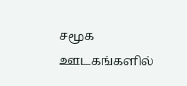சமூக ஊடகங்களில்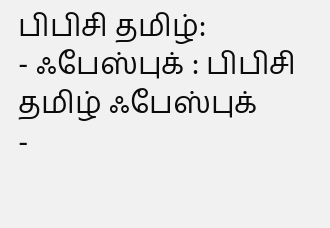பிபிசி தமிழ்:
- ஃபேஸ்புக் : பிபிசி தமிழ் ஃபேஸ்புக்
-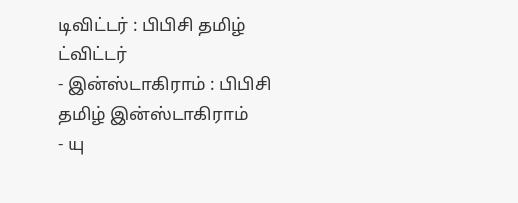டிவிட்டர் : பிபிசி தமிழ் ட்விட்டர்
- இன்ஸ்டாகிராம் : பிபிசி தமிழ் இன்ஸ்டாகிராம்
- யு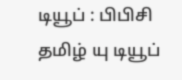டியூப் : பிபிசி தமிழ் யு டியூப்